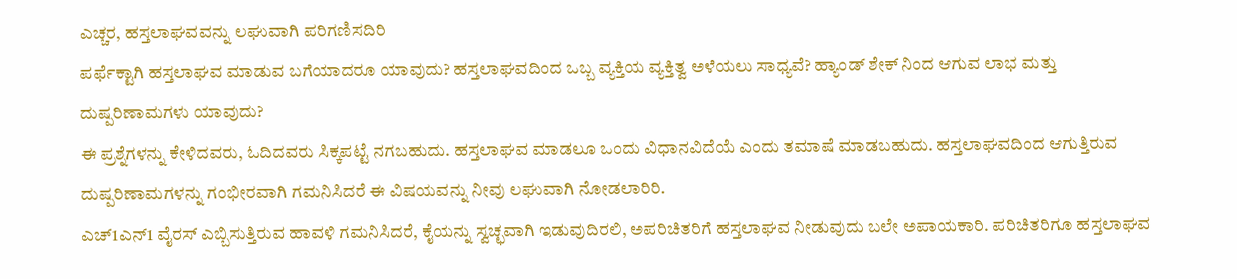ಎಚ್ಚರ, ಹಸ್ತಲಾಘವವನ್ನು ಲಘುವಾಗಿ ಪರಿಗಣಿಸದಿರಿ
ಪರ್ಫೆಕ್ಟಾಗಿ ಹಸ್ತಲಾಘವ ಮಾಡುವ ಬಗೆಯಾದರೂ ಯಾವುದು? ಹಸ್ತಲಾಘವದಿಂದ ಒಬ್ಬ ವ್ಯಕ್ತಿಯ ವ್ಯಕ್ತಿತ್ವ ಅಳೆಯಲು ಸಾಧ್ಯವೆ? ಹ್ಯಾಂಡ್ ಶೇಕ್ ನಿಂದ ಆಗುವ ಲಾಭ ಮತ್ತು ದುಷ್ಪರಿಣಾಮಗಳು ಯಾವುದು?
ಈ ಪ್ರಶ್ನೆಗಳನ್ನು ಕೇಳಿದವರು, ಓದಿದವರು ಸಿಕ್ಕಪಟ್ಟೆ ನಗಬಹುದು. ಹಸ್ತಲಾಘವ ಮಾಡಲೂ ಒಂದು ವಿಧಾನವಿದೆಯೆ ಎಂದು ತಮಾಷೆ ಮಾಡಬಹುದು. ಹಸ್ತಲಾಘವದಿಂದ ಆಗುತ್ತಿರುವ ದುಷ್ಪರಿಣಾಮಗಳನ್ನು ಗಂಭೀರವಾಗಿ ಗಮನಿಸಿದರೆ ಈ ವಿಷಯವನ್ನು ನೀವು ಲಘುವಾಗಿ ನೋಡಲಾರಿರಿ.
ಎಚ್1ಎನ್1 ವೈರಸ್ ಎಬ್ಬಿಸುತ್ತಿರುವ ಹಾವಳಿ ಗಮನಿಸಿದರೆ, ಕೈಯನ್ನು ಸ್ವಚ್ಛವಾಗಿ ಇಡುವುದಿರಲಿ, ಅಪರಿಚಿತರಿಗೆ ಹಸ್ತಲಾಘವ ನೀಡುವುದು ಬಲೇ ಅಪಾಯಕಾರಿ. ಪರಿಚಿತರಿಗೂ ಹಸ್ತಲಾಘವ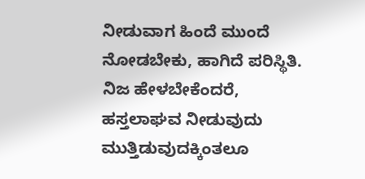ನೀಡುವಾಗ ಹಿಂದೆ ಮುಂದೆ ನೋಡಬೇಕು, ಹಾಗಿದೆ ಪರಿಸ್ಥಿತಿ. ನಿಜ ಹೇಳಬೇಕೆಂದರೆ, ಹಸ್ತಲಾಘವ ನೀಡುವುದು ಮುತ್ತಿಡುವುದಕ್ಕಿಂತಲೂ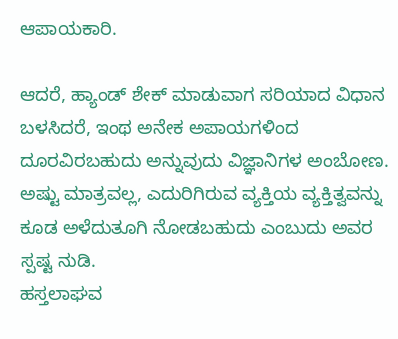ಆಪಾಯಕಾರಿ.

ಆದರೆ, ಹ್ಯಾಂಡ್ ಶೇಕ್ ಮಾಡುವಾಗ ಸರಿಯಾದ ವಿಧಾನ ಬಳಸಿದರೆ, ಇಂಥ ಅನೇಕ ಅಪಾಯಗಳಿಂದ ದೂರವಿರಬಹುದು ಅನ್ನುವುದು ವಿಜ್ಞಾನಿಗಳ ಅಂಬೋಣ. ಅಷ್ಟು ಮಾತ್ರವಲ್ಲ, ಎದುರಿಗಿರುವ ವ್ಯಕ್ತಿಯ ವ್ಯಕ್ತಿತ್ವವನ್ನು ಕೂಡ ಅಳೆದುತೂಗಿ ನೋಡಬಹುದು ಎಂಬುದು ಅವರ ಸ್ಪಷ್ಟ ನುಡಿ.
ಹಸ್ತಲಾಘವ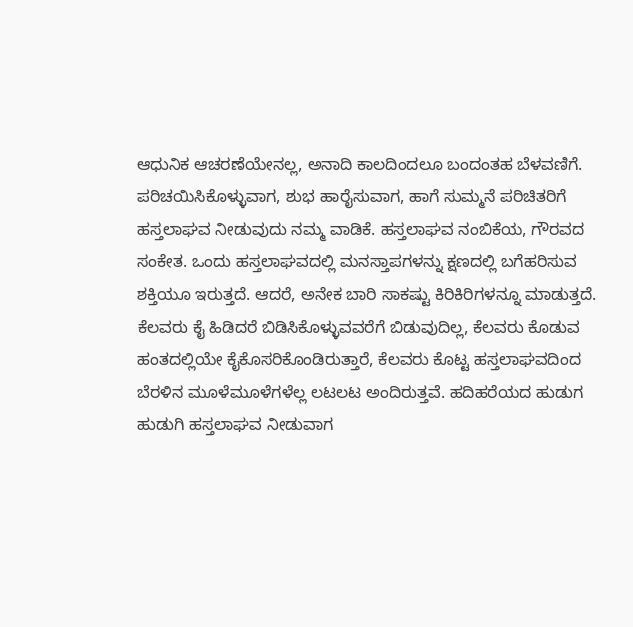ಆಧುನಿಕ ಆಚರಣೆಯೇನಲ್ಲ, ಅನಾದಿ ಕಾಲದಿಂದಲೂ ಬಂದಂತಹ ಬೆಳವಣಿಗೆ. ಪರಿಚಯಿಸಿಕೊಳ್ಳುವಾಗ, ಶುಭ ಹಾರೈಸುವಾಗ, ಹಾಗೆ ಸುಮ್ಮನೆ ಪರಿಚಿತರಿಗೆ ಹಸ್ತಲಾಘವ ನೀಡುವುದು ನಮ್ಮ ವಾಡಿಕೆ. ಹಸ್ತಲಾಘವ ನಂಬಿಕೆಯ, ಗೌರವದ ಸಂಕೇತ. ಒಂದು ಹಸ್ತಲಾಘವದಲ್ಲಿ ಮನಸ್ತಾಪಗಳನ್ನು ಕ್ಷಣದಲ್ಲಿ ಬಗೆಹರಿಸುವ ಶಕ್ತಿಯೂ ಇರುತ್ತದೆ. ಆದರೆ, ಅನೇಕ ಬಾರಿ ಸಾಕಷ್ಟು ಕಿರಿಕಿರಿಗಳನ್ನೂ ಮಾಡುತ್ತದೆ.
ಕೆಲವರು ಕೈ ಹಿಡಿದರೆ ಬಿಡಿಸಿಕೊಳ್ಳುವವರೆಗೆ ಬಿಡುವುದಿಲ್ಲ, ಕೆಲವರು ಕೊಡುವ ಹಂತದಲ್ಲಿಯೇ ಕೈಕೊಸರಿಕೊಂಡಿರುತ್ತಾರೆ, ಕೆಲವರು ಕೊಟ್ಟ ಹಸ್ತಲಾಘವದಿಂದ ಬೆರಳಿನ ಮೂಳೆಮೂಳೆಗಳೆಲ್ಲ ಲಟಲಟ ಅಂದಿರುತ್ತವೆ. ಹದಿಹರೆಯದ ಹುಡುಗ ಹುಡುಗಿ ಹಸ್ತಲಾಘವ ನೀಡುವಾಗ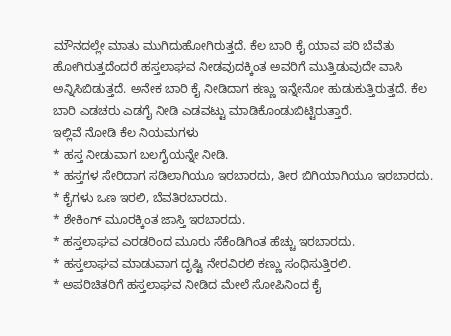ಮೌನದಲ್ಲೇ ಮಾತು ಮುಗಿದುಹೋಗಿರುತ್ತದೆ. ಕೆಲ ಬಾರಿ ಕೈ ಯಾವ ಪರಿ ಬೆವೆತು ಹೋಗಿರುತ್ತದೆಂದರೆ ಹಸ್ತಲಾಘವ ನೀಡವುದಕ್ಕಿಂತ ಅವರಿಗೆ ಮುತ್ತಿಡುವುದೇ ವಾಸಿ ಅನ್ನಿಸಿಬಿಡುತ್ತದೆ. ಅನೇಕ ಬಾರಿ ಕೈ ನೀಡಿದಾಗ ಕಣ್ಣು ಇನ್ನೇನೋ ಹುಡುಕುತ್ತಿರುತ್ತದೆ. ಕೆಲ ಬಾರಿ ಎಡಚರು ಎಡಗೈ ನೀಡಿ ಎಡವಟ್ಟು ಮಾಡಿಕೊಂಡುಬಿಟ್ಟಿರುತ್ತಾರೆ.
ಇಲ್ಲಿವೆ ನೋಡಿ ಕೆಲ ನಿಯಮಗಳು
* ಹಸ್ತ ನೀಡುವಾಗ ಬಲಗೈಯನ್ನೇ ನೀಡಿ.
* ಹಸ್ತಗಳ ಸೇರಿದಾಗ ಸಡಿಲಾಗಿಯೂ ಇರಬಾರದು, ತೀರ ಬಿಗಿಯಾಗಿಯೂ ಇರಬಾರದು.
* ಕೈಗಳು ಒಣ ಇರಲಿ, ಬೆವತಿರಬಾರದು.
* ಶೇಕಿಂಗ್ ಮೂರಕ್ಕಿಂತ ಜಾಸ್ತಿ ಇರಬಾರದು.
* ಹಸ್ತಲಾಘವ ಎರಡರಿಂದ ಮೂರು ಸೆಕೆಂಡಿಗಿಂತ ಹೆಚ್ಚು ಇರಬಾರದು.
* ಹಸ್ತಲಾಘವ ಮಾಡುವಾಗ ದೃಷ್ಟಿ ನೇರವಿರಲಿ ಕಣ್ಣು ಸಂಧಿಸುತ್ತಿರಲಿ.
* ಅಪರಿಚಿತರಿಗೆ ಹಸ್ತಲಾಘವ ನೀಡಿದ ಮೇಲೆ ಸೋಪಿನಿಂದ ಕೈ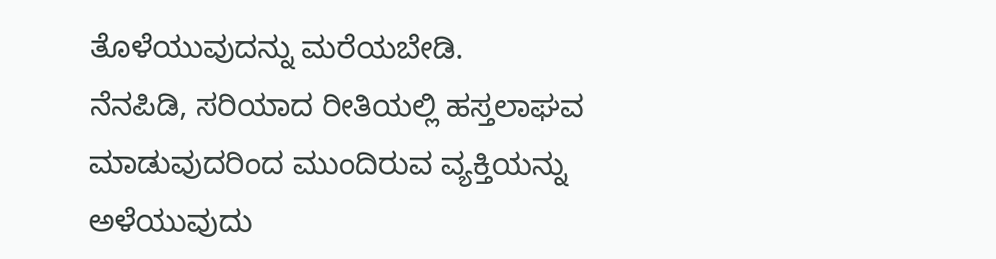ತೊಳೆಯುವುದನ್ನು ಮರೆಯಬೇಡಿ.
ನೆನಪಿಡಿ, ಸರಿಯಾದ ರೀತಿಯಲ್ಲಿ ಹಸ್ತಲಾಘವ ಮಾಡುವುದರಿಂದ ಮುಂದಿರುವ ವ್ಯಕ್ತಿಯನ್ನು ಅಳೆಯುವುದು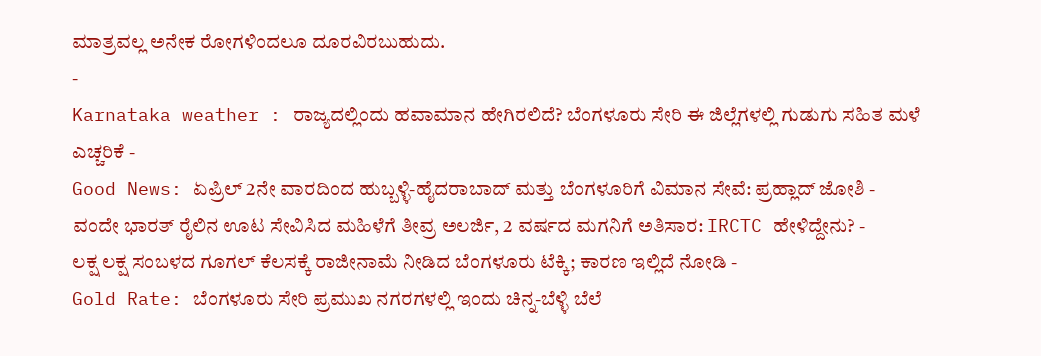ಮಾತ್ರವಲ್ಲ ಅನೇಕ ರೋಗಳಿಂದಲೂ ದೂರವಿರಬುಹುದು.
-
Karnataka weather : ರಾಜ್ಯದಲ್ಲಿಂದು ಹವಾಮಾನ ಹೇಗಿರಲಿದೆ? ಬೆಂಗಳೂರು ಸೇರಿ ಈ ಜಿಲ್ಲೆಗಳಲ್ಲಿ ಗುಡುಗು ಸಹಿತ ಮಳೆ ಎಚ್ಚರಿಕೆ -
Good News: ಏಪ್ರಿಲ್ 2ನೇ ವಾರದಿಂದ ಹುಬ್ಬಳ್ಳಿ-ಹೈದರಾಬಾದ್ ಮತ್ತು ಬೆಂಗಳೂರಿಗೆ ವಿಮಾನ ಸೇವೆ: ಪ್ರಹ್ಲಾದ್ ಜೋಶಿ -
ವಂದೇ ಭಾರತ್ ರೈಲಿನ ಊಟ ಸೇವಿಸಿದ ಮಹಿಳೆಗೆ ತೀವ್ರ ಅಲರ್ಜಿ, 2 ವರ್ಷದ ಮಗನಿಗೆ ಅತಿಸಾರ: IRCTC ಹೇಳಿದ್ದೇನು? -
ಲಕ್ಷ ಲಕ್ಷ ಸಂಬಳದ ಗೂಗಲ್ ಕೆಲಸಕ್ಕೆ ರಾಜೀನಾಮೆ ನೀಡಿದ ಬೆಂಗಳೂರು ಟೆಕ್ಕಿ; ಕಾರಣ ಇಲ್ಲಿದೆ ನೋಡಿ -
Gold Rate: ಬೆಂಗಳೂರು ಸೇರಿ ಪ್ರಮುಖ ನಗರಗಳಲ್ಲಿ ಇಂದು ಚಿನ್ನ-ಬೆಳ್ಳಿ ಬೆಲೆ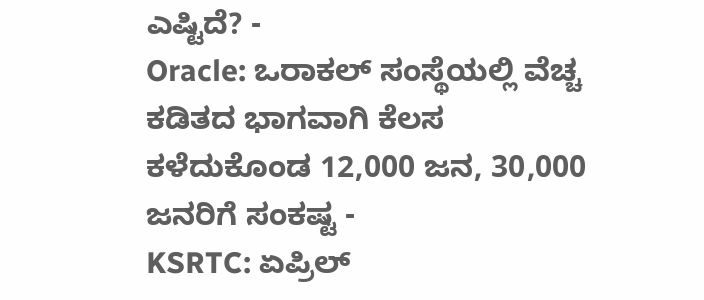ಎಷ್ಟಿದೆ? -
Oracle: ಒರಾಕಲ್ ಸಂಸ್ಥೆಯಲ್ಲಿ ವೆಚ್ಚ ಕಡಿತದ ಭಾಗವಾಗಿ ಕೆಲಸ ಕಳೆದುಕೊಂಡ 12,000 ಜನ, 30,000 ಜನರಿಗೆ ಸಂಕಷ್ಟ -
KSRTC: ಏಪ್ರಿಲ್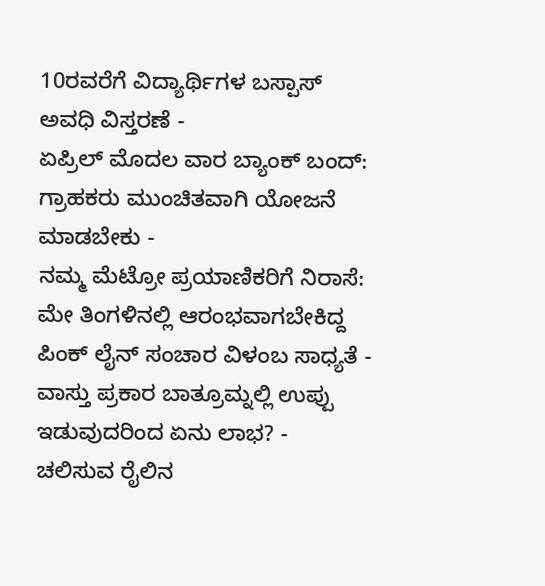10ರವರೆಗೆ ವಿದ್ಯಾರ್ಥಿಗಳ ಬಸ್ಪಾಸ್ ಅವಧಿ ವಿಸ್ತರಣೆ -
ಏಪ್ರಿಲ್ ಮೊದಲ ವಾರ ಬ್ಯಾಂಕ್ ಬಂದ್: ಗ್ರಾಹಕರು ಮುಂಚಿತವಾಗಿ ಯೋಜನೆ ಮಾಡಬೇಕು -
ನಮ್ಮ ಮೆಟ್ರೋ ಪ್ರಯಾಣಿಕರಿಗೆ ನಿರಾಸೆ: ಮೇ ತಿಂಗಳಿನಲ್ಲಿ ಆರಂಭವಾಗಬೇಕಿದ್ದ ಪಿಂಕ್ ಲೈನ್ ಸಂಚಾರ ವಿಳಂಬ ಸಾಧ್ಯತೆ -
ವಾಸ್ತು ಪ್ರಕಾರ ಬಾತ್ರೂಮ್ನಲ್ಲಿ ಉಪ್ಪು ಇಡುವುದರಿಂದ ಏನು ಲಾಭ? -
ಚಲಿಸುವ ರೈಲಿನ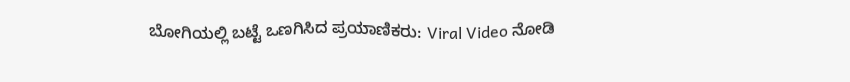ಬೋಗಿಯಲ್ಲಿ ಬಟ್ಟೆ ಒಣಗಿಸಿದ ಪ್ರಯಾಣಿಕರು: Viral Video ನೋಡಿ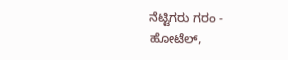ನೆಟ್ಟಿಗರು ಗರಂ -
ಹೋಟೆಲ್,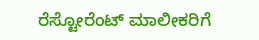ರೆಸ್ಟೋರೆಂಟ್ ಮಾಲೀಕರಿಗೆ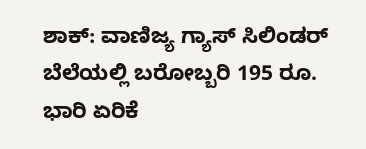ಶಾಕ್: ವಾಣಿಜ್ಯ ಗ್ಯಾಸ್ ಸಿಲಿಂಡರ್ ಬೆಲೆಯಲ್ಲಿ ಬರೋಬ್ಬರಿ 195 ರೂ. ಭಾರಿ ಏರಿಕೆ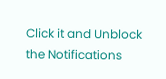Click it and Unblock the Notifications